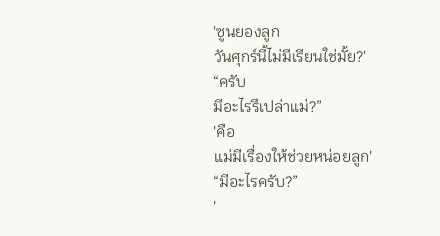'ซูนยองลูก
วันศุกร์นี้ไม่มีเรียนใช่มั้ย?'
“ครับ
มีอะไรรึเปล่าแม่?”
'คือ
แม่มีเรื่องให้ช่วยหน่อยลูก'
“มีอะไรครับ?”
'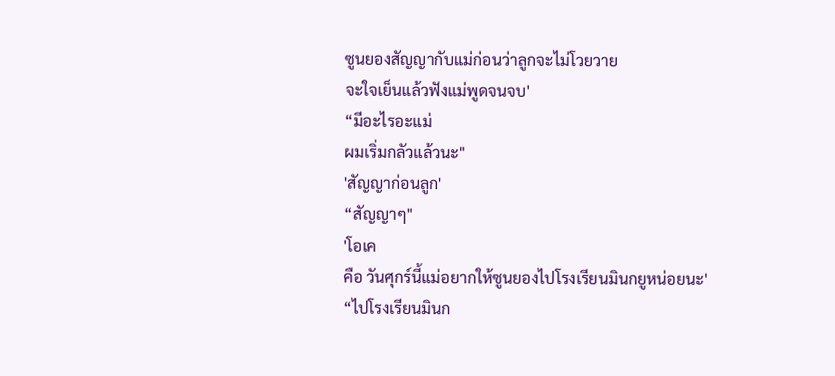ซูนยองสัญญากับแม่ก่อนว่าลูกจะไม่โวยวาย
จะใจเย็นแล้วฟังแม่พูดจนจบ'
“มีอะไรอะแม่
ผมเริ่มกลัวแล้วนะ"
'สัญญาก่อนลูก'
“สัญญาๆ"
'โอเค
คือ วันศุกร์นี้แม่อยากให้ซูนยองไปโรงเรียนมินกยูหน่อยนะ'
“ไปโรงเรียนมินก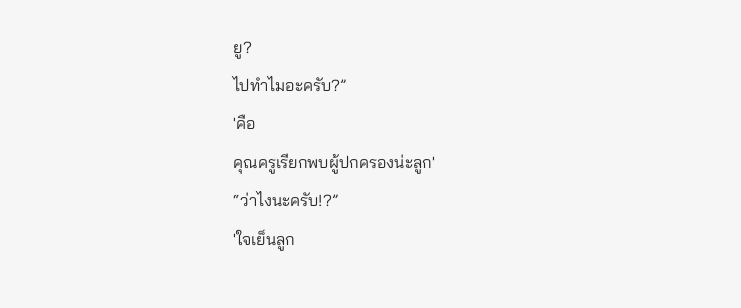ยู?
ไปทำไมอะครับ?”
'คือ
คุณครูเรียกพบผู้ปกครองน่ะลูก'
“ว่าไงนะครับ!?”
'ใจเย็นลูก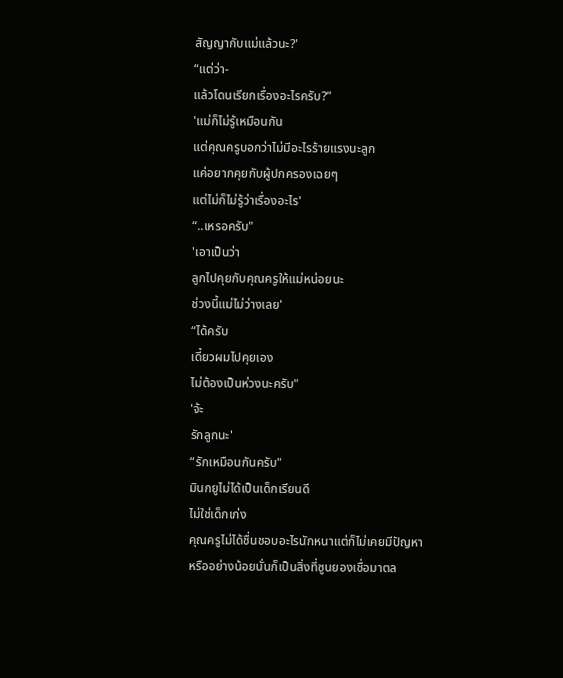สัญญากับแม่แล้วนะ?'
“แต่ว่า-
แล้วโดนเรียกเรื่องอะไรครับ?”
'แม่ก็ไม่รู้เหมือนกัน
แต่คุณครูบอกว่าไม่มีอะไรร้ายแรงนะลูก
แค่อยากคุยกับผู้ปกครองเฉยๆ
แต่ไม่ก็ไม่รู้ว่าเรื่องอะไร'
“..เหรอครับ"
'เอาเป็นว่า
ลูกไปคุยกับคุณครูให้แม่หน่อยนะ
ช่วงนี้แม่ไม่ว่างเลย'
“ได้ครับ
เดี๋ยวผมไปคุยเอง
ไม่ต้องเป็นห่วงนะครับ"
'จ้ะ
รักลูกนะ'
“รักเหมือนกันครับ"
มินกยูไม่ได้เป็นเด็กเรียนดี
ไม่ใช่เด็กเก่ง
คุณครูไม่ได้ชื่นชอบอะไรนักหนาแต่ก็ไม่เคยมีปัญหา
หรืออย่างน้อยนั่นก็เป็นสิ่งที่ซูนยองเชื่อมาตล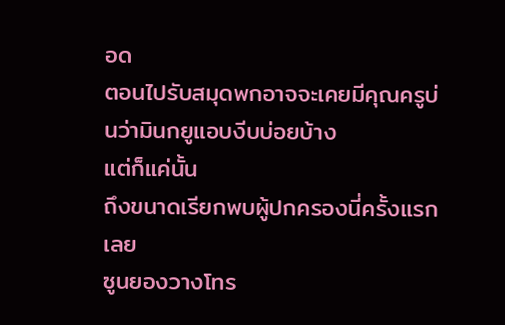อด
ตอนไปรับสมุดพกอาจจะเคยมีคุณครูบ่นว่ามินกยูแอบงีบบ่อยบ้าง
แต่ก็แค่นั้น
ถึงขนาดเรียกพบผู้ปกครองนี่ครั้งแรกเลย
ซูนยองวางโทร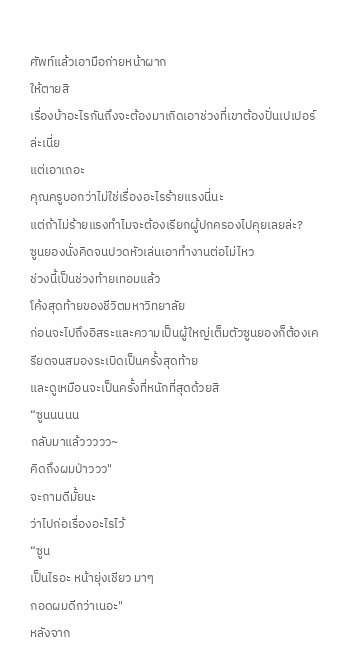ศัพท์แล้วเอามือก่ายหน้าผาก
ให้ตายสิ
เรื่องบ้าอะไรกันถึงจะต้องมาเกิดเอาช่วงที่เขาต้องปั่นเปเปอร์ล่ะเนี่ย
แต่เอาเถอะ
คุณครูบอกว่าไม่ใช่เรื่องอะไรร้ายแรงนี่นะ
แต่ถ้าไม่ร้ายแรงทำไมจะต้องเรียกผู้ปกครองไปคุยเลยล่ะ?
ซูนยองนั่งคิดจนปวดหัวเล่นเอาทำงานต่อไม่ไหว
ช่วงนี้เป็นช่วงท้ายเทอมแล้ว
โค้งสุดท้ายของชีวิตมหาวิทยาลัย
ก่อนจะไปถึงอิสระและความเป็นผู้ใหญ่เต็มตัวซูนยองก็ต้องเครียดจนสมองระเบิดเป็นครั้งสุดท้าย
และดูเหมือนจะเป็นครั้งที่หนักที่สุดด้วยสิ
“ซูนนนนน
กลับมาแล้ววววว~
คิดถึงผมป่าววว"
จะถามดีมั้ยนะ
ว่าไปก่อเรื่องอะไรไว้
“ซูน
เป็นไรอะ หน้ายุ่งเชียว มาๆ
กอดผมดีกว่าเนอะ"
หลังจาก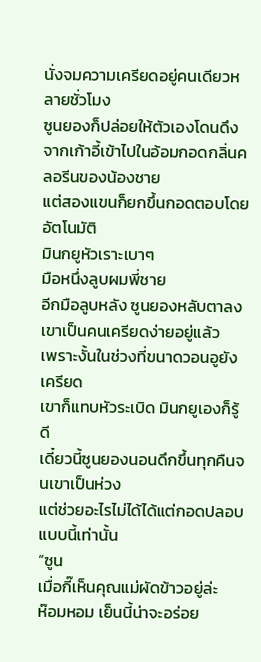นั่งจมความเครียดอยู่คนเดียวหลายชั่วโมง
ซูนยองก็ปล่อยให้ตัวเองโดนดึงจากเก้าอี้เข้าไปในอ้อมกอดกลิ่นคลอรีนของน้องชาย
แต่สองแขนก็ยกขึ้นกอดตอบโดยอัตโนมัติ
มินกยูหัวเราะเบาๆ
มือหนึ่งลูบผมพี่ชาย
อีกมือลูบหลัง ซูนยองหลับตาลง
เขาเป็นคนเครียดง่ายอยู่แล้ว
เพราะงั้นในช่วงที่ขนาดวอนอูยังเครียด
เขาก็แทบหัวระเบิด มินกยูเองก็รู้ดี
เดี๋ยวนี้ซูนยองนอนดึกขึ้นทุกคืนจนเขาเป็นห่วง
แต่ช่วยอะไรไม่ได้ได้แต่กอดปลอบแบบนี้เท่านั้น
“ซูน
เมื่อกี๊เห็นคุณแม่ผัดข้าวอยู่ล่ะ
ห๊อมหอม เย็นนี้น่าจะอร่อย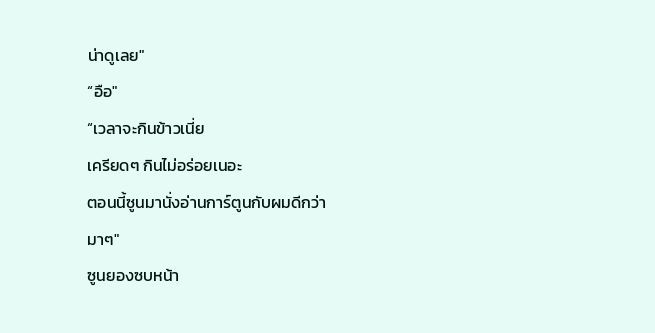น่าดูเลย"
“อือ"
“เวลาจะกินข้าวเนี่ย
เครียดๆ กินไม่อร่อยเนอะ
ตอนนี้ซูนมานั่งอ่านการ์ตูนกับผมดีกว่า
มาๆ"
ซูนยองซบหน้า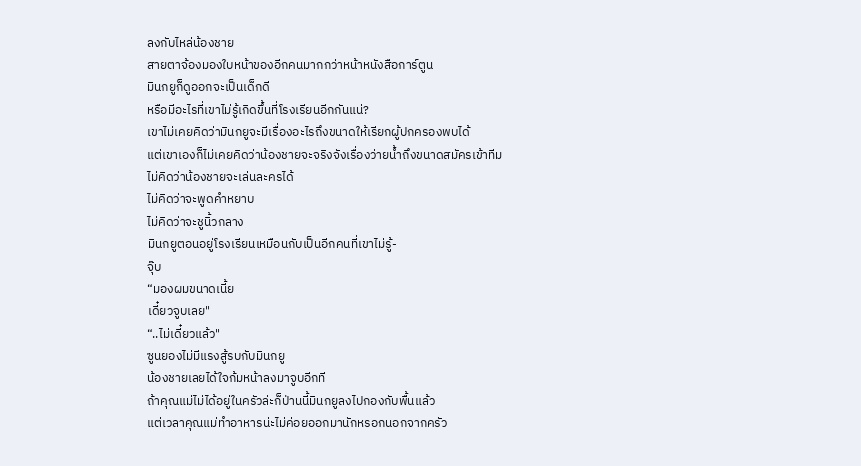ลงกับไหล่น้องชาย
สายตาจ้องมองใบหน้าของอีกคนมากกว่าหน้าหนังสือการ์ตูน
มินกยูก็ดูออกจะเป็นเด็กดี
หรือมีอะไรที่เขาไม่รู้เกิดขึ้นที่โรงเรียนอีกกันแน่?
เขาไม่เคยคิดว่ามินกยูจะมีเรื่องอะไรถึงขนาดให้เรียกผู้ปกครองพบได้
แต่เขาเองก็ไม่เคยคิดว่าน้องชายจะจริงจังเรื่องว่ายน้ำถึงขนาดสมัครเข้าทีม
ไม่คิดว่าน้องชายจะเล่นละครได้
ไม่คิดว่าจะพูดคำหยาบ
ไม่คิดว่าจะชูนิ้วกลาง
มินกยูตอนอยู่โรงเรียนเหมือนกับเป็นอีกคนที่เขาไม่รู้-
จุ๊บ
“มองผมขนาดเนี้ย
เดี๋ยวจูบเลย"
“..ไม่เดี๋ยวแล้ว"
ซูนยองไม่มีแรงสู้รบกับมินกยู
น้องชายเลยได้ใจก้มหน้าลงมาจูบอีกที
ถ้าคุณแม่ไม่ได้อยู่ในครัวล่ะก็ป่านนี้มินกยูลงไปกองกับพื้นแล้ว
แต่เวลาคุณแม่ทำอาหารน่ะไม่ค่อยออกมานักหรอกนอกจากครัว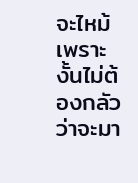จะไหม้เพราะงั้นไม่ต้องกลัวว่าจะมา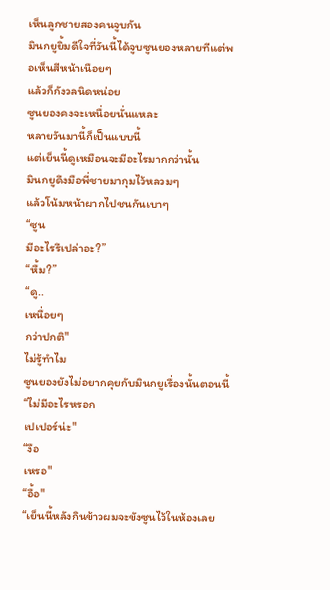เห็นลูกชายสองคนจูบกัน
มินกยูยิ้มดีใจที่วันนี้ได้จูบซูนยองหลายทีแต่พอเห็นสีหน้าเนือยๆ
แล้วก็กังวลนิดหน่อย
ซูนยองคงจะเหนื่อยนั่นแหละ
หลายวันมานี้ก็เป็นแบบนี้
แต่เย็นนี้ดูเหมือนจะมีอะไรมากกว่านั้น
มินกยูดึงมือพี่ชายมากุมไว้หลวมๆ
แล้วโน้มหน้าผากไปชนกันเบาๆ
“ซูน
มีอะไรรึเปล่าอะ?”
“หื้ม?”
“ดู..
เหนื่อยๆ
กว่าปกติ"
ไม่รู้ทำไม
ซูนยองยังไม่อยากคุยกับมินกยูเรื่องนั้นตอนนี้
“ไม่มีอะไรหรอก
เปเปอร์น่ะ"
“งือ
เหรอ"
“อื้อ"
“เย็นนี้หลังกินข้าวผมจะขังซูนไว้ในห้องเลย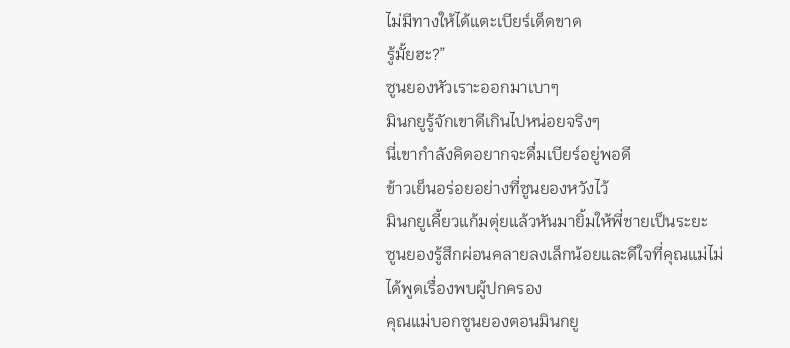ไม่มีทางให้ได้แตะเบียร์เด็ดขาด
รู้มั้ยฮะ?”
ซูนยองหัวเราะออกมาเบาๆ
มินกยูรู้จักเขาดีเกินไปหน่อยจริงๆ
นี่เขากำลังคิดอยากจะดื่มเบียร์อยู่พอดี
ข้าวเย็นอร่อยอย่างที่ซูนยองหวังไว้
มินกยูเคี้ยวแก้มตุ่ยแล้วหันมายิ้มให้พี่ชายเป็นระยะ
ซูนยองรู้สึกผ่อนคลายลงเล็กน้อยและดีใจที่คุณแม่ไม่ได้พูดเรื่องพบผู้ปกครอง
คุณแม่บอกซูนยองตอนมินกยู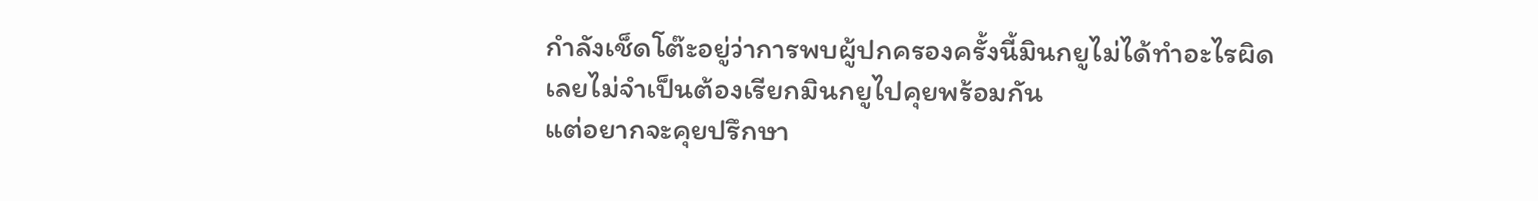กำลังเช็ดโต๊ะอยู่ว่าการพบผู้ปกครองครั้งนี้มินกยูไม่ได้ทำอะไรผิด
เลยไม่จำเป็นต้องเรียกมินกยูไปคุยพร้อมกัน
แต่อยากจะคุยปรึกษา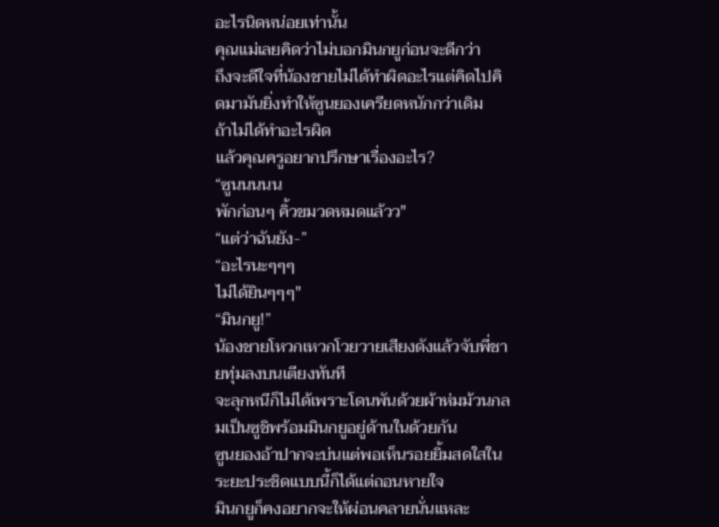อะไรนิดหน่อยเท่านั้น
คุณแม่เลยคิดว่าไม่บอกมินกยูก่อนจะดีกว่า
ถึงจะดีใจที่น้องชายไม่ได้ทำผิดอะไรแต่คิดไปคิดมามันยิ่งทำให้ซูนยองเครียดหนักกว่าเดิม
ถ้าไม่ได้ทำอะไรผิด
แล้วคุณครูอยากปรึกษาเรื่องอะไร?
“ซูนนนนน
พักก่อนๆ คิ้วขมวดหมดแล้วว"
“แต่ว่าฉันยัง-”
“อะไรนะๆๆๆ
ไม่ได้ยินๆๆๆ"
“มินกยู!”
น้องชายโหวกเหวกโวยวายเสียงดังแล้วจับพี่ชายทุ่มลงบนเตียงทันที
จะลุกหนีก็ไม่ได้เพราะโดนพันด้วยผ้าห่มม้วนกลมเป็นซูชิพร้อมมินกยูอยู่ด้านในด้วยกัน
ซูนยองอ้าปากจะบ่นแต่พอเห็นรอยยิ้มสดใสในระยะประชิดแบบนี้ก็ได้แต่ถอนหายใจ
มินกยูก็คงอยากจะให้ผ่อนคลายนั่นแหละ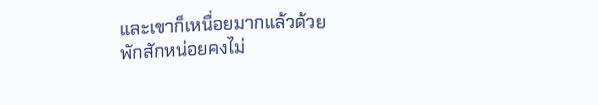และเขาก็เหนื่อยมากแล้วด้วย
พักสักหน่อยคงไม่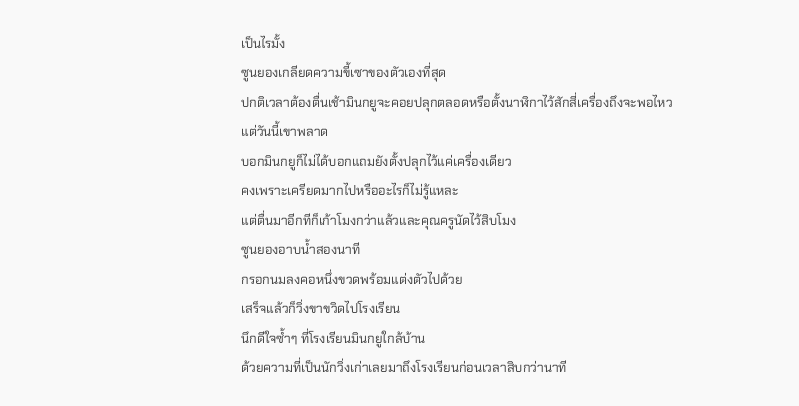เป็นไรมั้ง
ซูนยองเกลียดความขี้เซาของตัวเองที่สุด
ปกติเวลาต้องตื่นเช้ามินกยูจะคอยปลุกตลอดหรือตั้งนาฬิกาไว้สักสี่เครื่องถึงจะพอไหว
แต่วันนี้เขาพลาด
บอกมินกยูก็ไม่ได้บอกแถมยังตั้งปลุกไว้แค่เครื่องเดียว
คงเพราะเครียดมากไปหรืออะไรก็ไม่รู้แหละ
แต่ตื่นมาอีกทีก็เก้าโมงกว่าแล้วและคุณครูนัดไว้สิบโมง
ซูนยองอาบน้ำสองนาที
กรอกนมลงคอหนึ่งขวดพร้อมแต่งตัวไปด้วย
เสร็จแล้วก็วิ่งขาขวิดไปโรงเรียน
นึกดีใจซ้ำๆ ที่โรงเรียนมินกยูใกล้บ้าน
ด้วยความที่เป็นนักวิ่งเก่าเลยมาถึงโรงเรียนก่อนเวลาสิบกว่านาที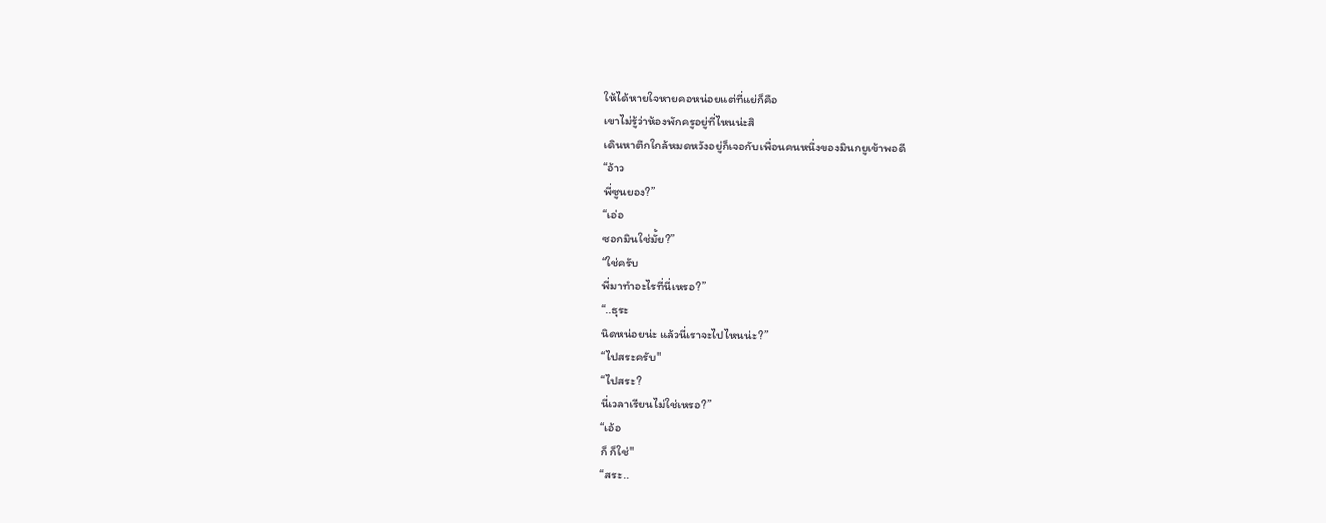ให้ได้หายใจหายคอหน่อยแต่ที่แย่ก็คือ
เขาไม่รู้ว่าห้องพักครูอยู่ที่ไหนน่ะสิ
เดินหาตึกใกล้หมดหวังอยู่ก็เจอกับเพื่อนคนหนึ่งของมินกยูเข้าพอดี
“อ้าว
พี่ซูนยอง?”
“เอ่อ
ซอกมินใช่มั้ย?”
“ใช่ครับ
พี่มาทำอะไรที่นี่เหรอ?”
“..ธุระ
นิดหน่อยน่ะ แล้วนี่เราจะไปไหนน่ะ?”
“ไปสระครับ"
“ไปสระ?
นี่เวลาเรียนไม่ใช่เหรอ?”
“เอ้อ
ก็ ก็ใช่"
“สระ..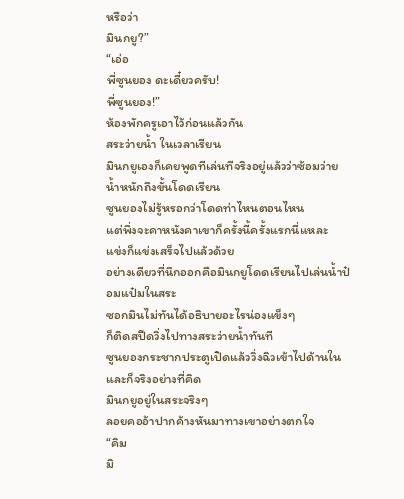หรือว่า
มินกยู?”
“เอ่อ
พี่ซูนยอง ดะเดี๋ยวครับ!
พี่ซูนยอง!”
ห้องพักครูเอาไว้ก่อนแล้วกัน
สระว่ายน้ำ ในเวลาเรียน
มินกยูเองก็เคยพูดทีเล่นทีจริงอยู่แล้วว่าซ้อมว่ายน้ำหนักถึงขั้นโดดเรียน
ซูนยองไม่รู้หรอกว่าโดดท่าไหนตอนไหน
แต่พึ่งจะคาหนังคาเขาก็ครั้งนี้ครั้งแรกนี่แหละ
แข่งก็แข่งเสร็จไปแล้วด้วย
อย่างเดียวที่นึกออกคือมินกยูโดดเรียนไปเล่นน้ำป๋อมแป๋มในสระ
ซอกมินไม่ทันได้อธิบายอะไรน่องแข็งๆ
ก็ติดสปีดวิ่งไปทางสระว่ายน้ำทันที
ซูนยองกระชากประตูเปิดแล้ววิ่งฉิวเข้าไปด้านใน
และก็จริงอย่างที่คิด
มินกยูอยู่ในสระจริงๆ
ลอยคออ้าปากค้างหันมาทางเขาอย่างตกใจ
“คิม
มิ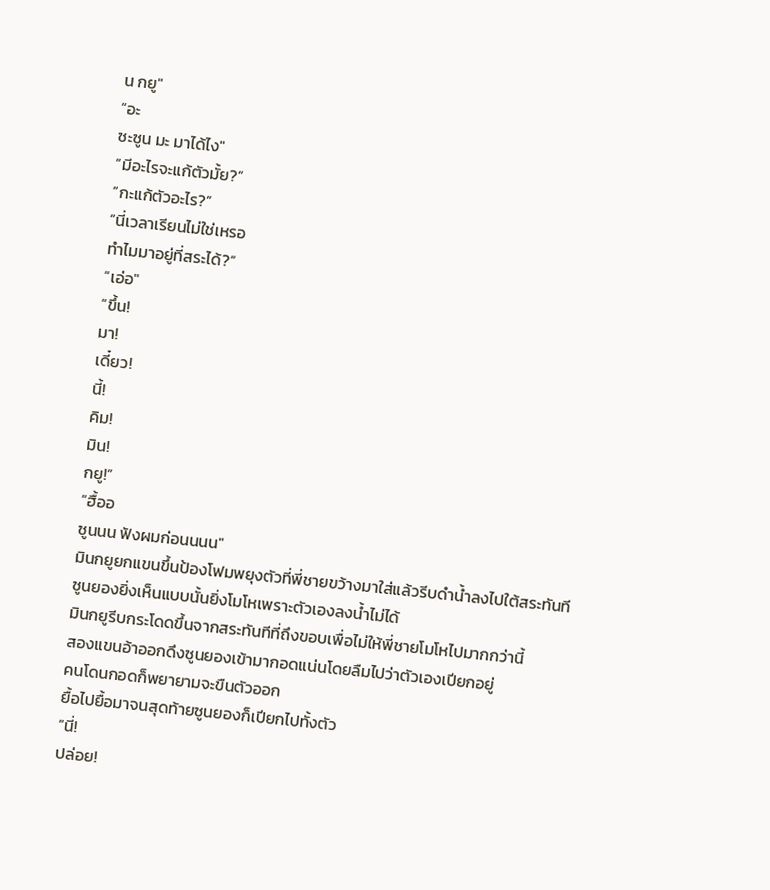น กยู"
“อะ
ซะซูน มะ มาได้ไง"
“มีอะไรจะแก้ตัวมั้ย?”
“กะแก้ตัวอะไร?”
“นี่เวลาเรียนไม่ใช่เหรอ
ทำไมมาอยู่ที่สระได้?”
“เอ่อ"
“ขึ้น!
มา!
เดี๋ยว!
นี้!
คิม!
มิน!
กยู!”
“ฮื้ออ
ซูนนน ฟังผมก่อนนนน"
มินกยูยกแขนขึ้นป้องโฟมพยุงตัวที่พี่ชายขว้างมาใส่แล้วรีบดำน้ำลงไปใต้สระทันที
ซูนยองยิ่งเห็นแบบนั้นยิ่งโมโหเพราะตัวเองลงน้ำไม่ได้
มินกยูรีบกระโดดขึ้นจากสระทันทีที่ถึงขอบเพื่อไม่ให้พี่ชายโมโหไปมากกว่านี้
สองแขนอ้าออกดึงซูนยองเข้ามากอดแน่นโดยลืมไปว่าตัวเองเปียกอยู่
คนโดนกอดก็พยายามจะขืนตัวออก
ยื้อไปยื้อมาจนสุดท้ายซูนยองก็เปียกไปทั้งตัว
“นี่!
ปล่อย!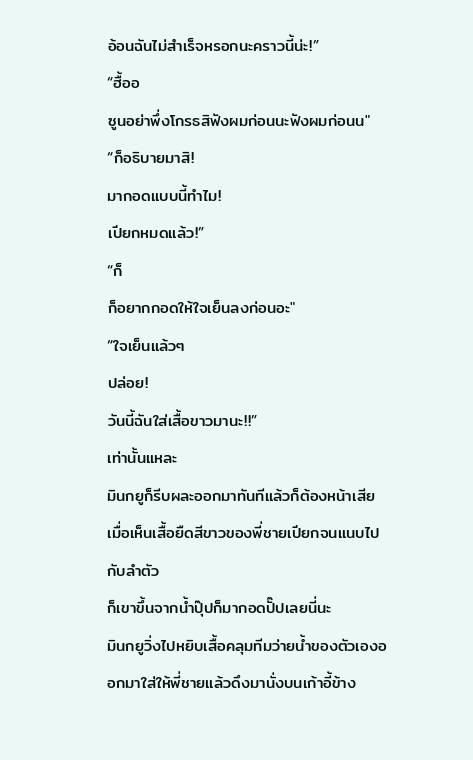อ้อนฉันไม่สำเร็จหรอกนะคราวนี้น่ะ!”
“ฮื้ออ
ซูนอย่าพึ่งโกรธสิฟังผมก่อนนะฟังผมก่อนน"
“ก็อธิบายมาสิ!
มากอดแบบนี้ทำไม!
เปียกหมดแล้ว!”
“ก็
ก็อยากกอดให้ใจเย็นลงก่อนอะ"
“ใจเย็นแล้วๆ
ปล่อย!
วันนี้ฉันใส่เสื้อขาวมานะ!!”
เท่านั้นแหละ
มินกยูก็รีบผละออกมาทันทีแล้วก็ต้องหน้าเสียเมื่อเห็นเสื้อยืดสีขาวของพี่ชายเปียกจนแนบไปกับลำตัว
ก็เขาขึ้นจากน้ำปุ๊ปก็มากอดปั๊ปเลยนี่นะ
มินกยูวิ่งไปหยิบเสื้อคลุมทีมว่ายน้ำของตัวเองออกมาใส่ให้พี่ชายแล้วดึงมานั่งบนเก้าอี้ข้าง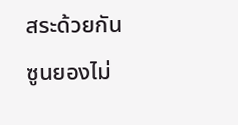สระด้วยกัน
ซูนยองไม่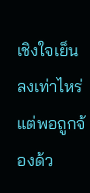เชิงใจเย็นลงเท่าไหร่
แต่พอถูกจ้องด้ว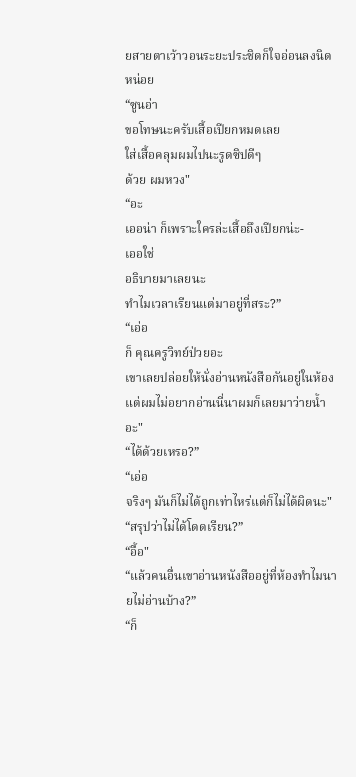ยสายตาเว้าวอนระยะประชิดก็ใจอ่อนลงนิดหน่อย
“ซูนอ่า
ขอโทษนะครับเสื้อเปียกหมดเลย
ใส่เสื้อคลุมผมไปนะรูดซิปดีๆ
ด้วย ผมหวง"
“อะ
เออน่า ก็เพราะใครล่ะเสื้อถึงเปียกน่ะ-
เออใช่
อธิบายมาเลยนะ
ทำไมเวลาเรียนแต่มาอยู่ที่สระ?”
“เอ่อ
ก็ คุณครูวิทย์ป่วยอะ
เขาเลยปล่อยให้นั่งอ่านหนังสือกันอยู่ในห้อง
แต่ผมไม่อยากอ่านนี่นาผมก็เลยมาว่ายน้ำอะ"
“ได้ด้วยเหรอ?”
“เอ่อ
จริงๆ มันก็ไม่ได้ถูกเท่าไหร่แต่ก็ไม่ได้ผิดนะ"
“สรุปว่าไม่ได้โดดเรียน?”
“อื้อ"
“แล้วคนอื่นเขาอ่านหนังสืออยู่ที่ห้องทำไมนายไม่อ่านบ้าง?”
“ก็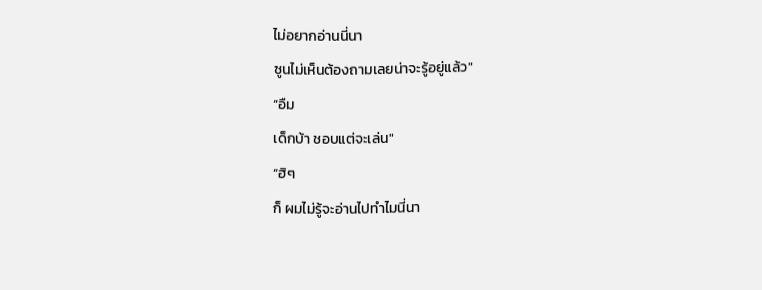ไม่อยากอ่านนี่นา
ซูนไม่เห็นต้องถามเลยน่าจะรู้อยู่แล้ว"
“อืม
เด็กบ้า ชอบแต่จะเล่น"
“ฮิๆ
ก็ ผมไม่รู้จะอ่านไปทำไมนี่นา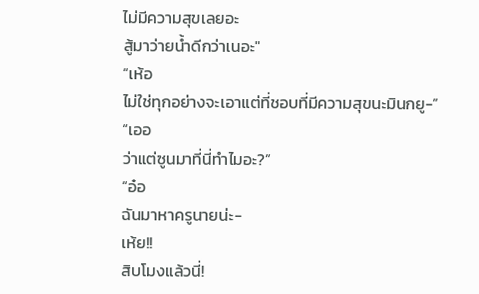ไม่มีความสุขเลยอะ
สู้มาว่ายน้ำดีกว่าเนอะ"
“เห้อ
ไม่ใช่ทุกอย่างจะเอาแต่ที่ชอบที่มีความสุขนะมินกยู-”
“เออ
ว่าแต่ซูนมาที่นี่ทำไมอะ?”
“อ๋อ
ฉันมาหาครูนายน่ะ-
เห้ย!!
สิบโมงแล้วนี่!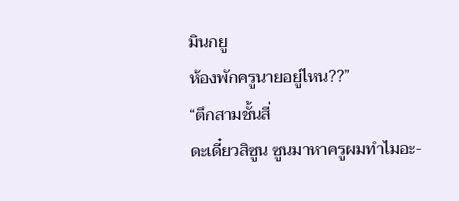มินกยู
ห้องพักครูนายอยู่ไหน??”
“ตึกสามชั้นสี่
ดะเดี๋ยวสิซูน ซูนมาหาครูผมทำไมอะ-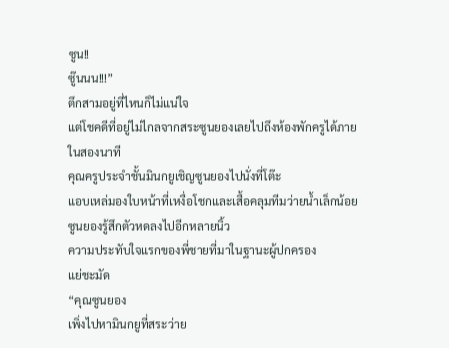ซูน!!
ซู๊นนน!!!”
ตึกสามอยู่ที่ไหนก็ไม่แน่ใจ
แต่โชคดีที่อยู่ไม่ไกลจากสระซูนยองเลยไปถึงห้องพักครูได้ภายในสองนาที
คุณครูประจำชั้นมินกยูเชิญซูนยองไปนั่งที่โต๊ะ
แอบเหล่มองใบหน้าที่เหงื่อโชกและเสื้อคลุมทีมว่ายน้ำเล็กน้อย
ซูนยองรู้สึกตัวหดลงไปอีกหลายนิ้ว
ความประทับใจแรกของพี่ชายที่มาในฐานะผู้ปกครอง
แย่ชะมัด
“คุณซูนยอง
เพิ่งไปหามินกยูที่สระว่าย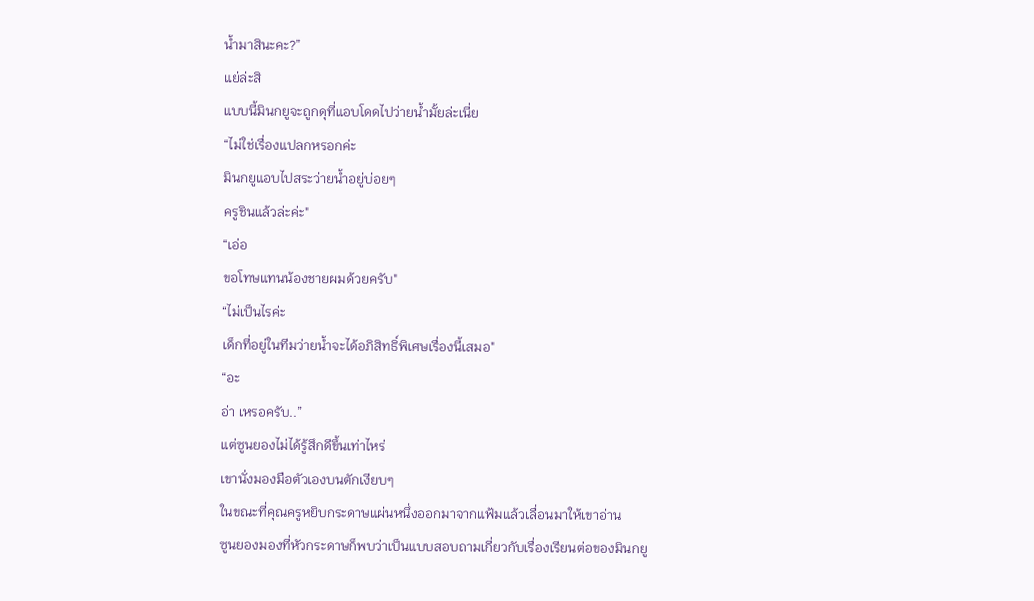น้ำมาสินะคะ?”
แย่ล่ะสิ
แบบนี้มินกยูจะถูกดุที่แอบโดดไปว่ายน้ำมั้ยล่ะเนี่ย
“ไม่ใช่เรื่องแปลกหรอกค่ะ
มินกยูแอบไปสระว่ายน้ำอยู่บ่อยๆ
ครูชินแล้วล่ะค่ะ"
“เอ่อ
ขอโทษแทนน้องชายผมด้วยครับ"
“ไม่เป็นไรค่ะ
เด็กที่อยู่ในทีมว่ายน้ำจะได้อภิสิทธิ์พิเศษเรื่องนี้เสมอ"
“อะ
อ่า เหรอครับ..”
แต่ซูนยองไม่ได้รู้สึกดีขึ้นเท่าไหร่
เขานั่งมองมือตัวเองบนตักเงียบๆ
ในขณะที่คุณครูหยิบกระดาษแผ่นหนึ่งออกมาจากแฟ้มแล้วเลื่อนมาให้เขาอ่าน
ซูนยองมองที่หัวกระดาษก็พบว่าเป็นแบบสอบถามเกี่ยวกับเรื่องเรียนต่อของมินกยู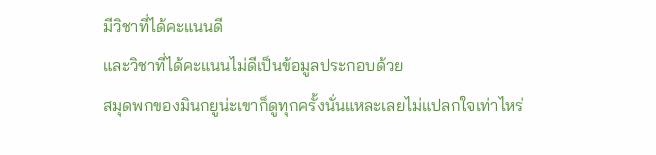มีวิชาที่ได้คะแนนดี
และวิชาที่ได้คะแนนไม่ดีเป็นข้อมูลประกอบด้วย
สมุดพกของมินกยูน่ะเขาก็ดูทุกครั้งนั่นแหละเลยไม่แปลกใจเท่าไหร่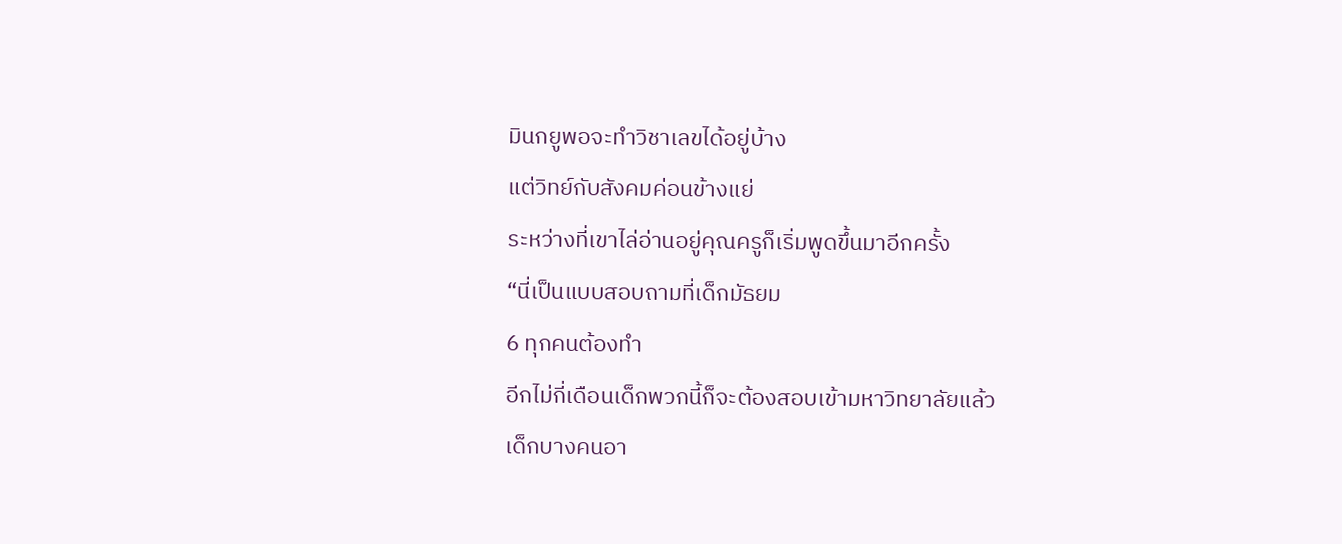มินกยูพอจะทำวิชาเลขได้อยู่บ้าง
แต่วิทย์กับสังคมค่อนข้างแย่
ระหว่างที่เขาไล่อ่านอยู่คุณครูก็เริ่มพูดขึ้นมาอีกครั้ง
“นี่เป็นแบบสอบถามที่เด็กมัธยม
6 ทุกคนต้องทำ
อีกไม่กี่เดือนเด็กพวกนี้ก็จะต้องสอบเข้ามหาวิทยาลัยแล้ว
เด็กบางคนอา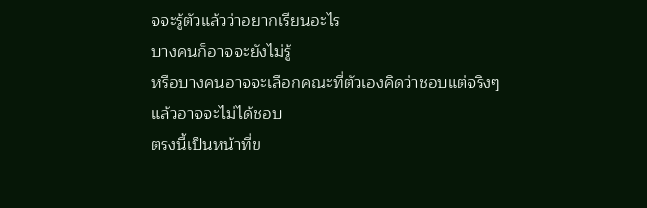จจะรู้ตัวแล้วว่าอยากเรียนอะไร
บางคนก็อาจจะยังไม่รู้
หรือบางคนอาจจะเลือกคณะที่ตัวเองคิดว่าชอบแต่จริงๆ
แล้วอาจจะไม่ได้ชอบ
ตรงนี้เป็นหน้าที่ข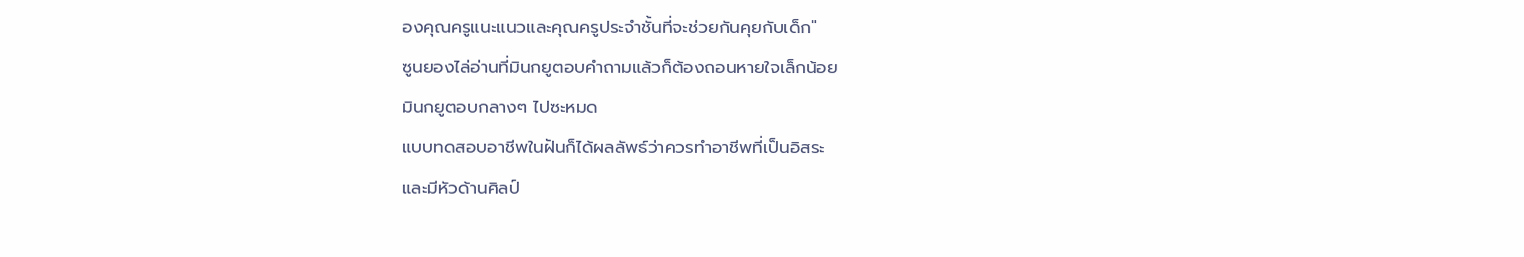องคุณครูแนะแนวและคุณครูประจำชั้นที่จะช่วยกันคุยกับเด็ก"
ซูนยองไล่อ่านที่มินกยูตอบคำถามแล้วก็ต้องถอนหายใจเล็กน้อย
มินกยูตอบกลางๆ ไปซะหมด
แบบทดสอบอาชีพในฝันก็ได้ผลลัพธ์ว่าควรทำอาชีพที่เป็นอิสระ
และมีหัวด้านศิลป์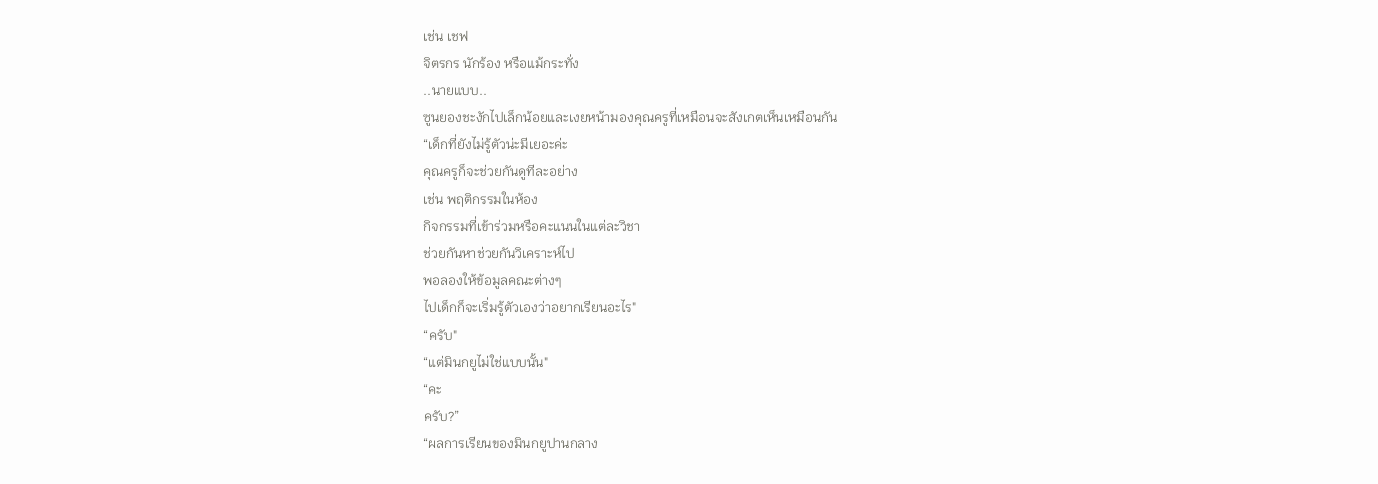เช่น เชฟ
จิตรกร นักร้อง หรือแม้กระทั่ง
..นายแบบ..
ซูนยองชะงักไปเล็กน้อยและเงยหน้ามองคุณครูที่เหมือนจะสังเกตเห็นเหมือนกัน
“เด็กที่ยังไม่รู้ตัวน่ะมีเยอะค่ะ
คุณครูก็จะช่วยกันดูทีละอย่าง
เช่น พฤติกรรมในห้อง
กิจกรรมที่เข้าร่วมหรือคะแนนในแต่ละวิชา
ช่วยกันหาช่วยกันวิเคราะห์ไป
พอลองให้ข้อมูลคณะต่างๆ
ไปเด็กก็จะเริ่มรู้ตัวเองว่าอยากเรียนอะไร"
“ครับ"
“แต่มินกยูไม่ใช่แบบนั้น"
“คะ
ครับ?”
“ผลการเรียนของมินกยูปานกลาง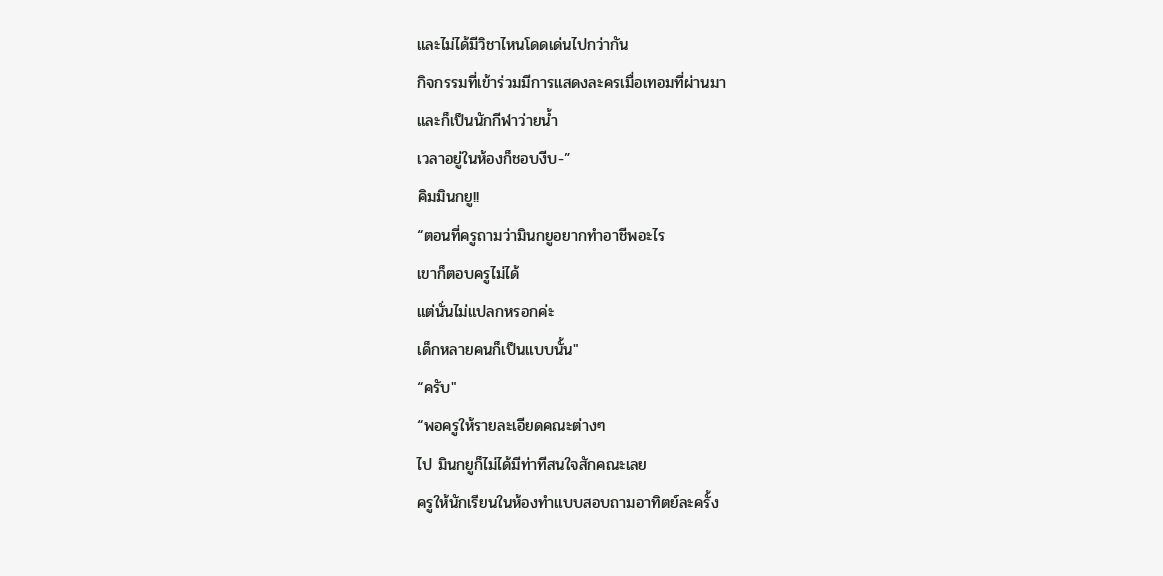และไม่ได้มีวิชาไหนโดดเด่นไปกว่ากัน
กิจกรรมที่เข้าร่วมมีการแสดงละครเมื่อเทอมที่ผ่านมา
และก็เป็นนักกีฬาว่ายน้ำ
เวลาอยู่ในห้องก็ชอบงีบ-”
คิมมินกยู!!
“ตอนที่ครูถามว่ามินกยูอยากทำอาชีพอะไร
เขาก็ตอบครูไม่ได้
แต่นั่นไม่แปลกหรอกค่ะ
เด็กหลายคนก็เป็นแบบนั้น"
“ครับ"
“พอครูให้รายละเอียดคณะต่างๆ
ไป มินกยูก็ไม่ได้มีท่าทีสนใจสักคณะเลย
ครูให้นักเรียนในห้องทำแบบสอบถามอาทิตย์ละครั้ง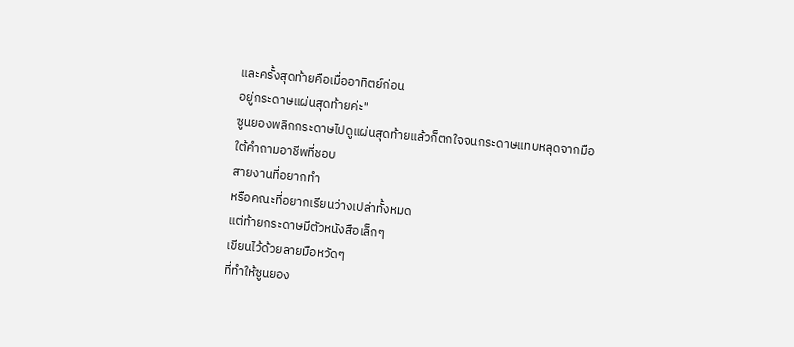และครั้งสุดท้ายคือเมื่ออาทิตย์ก่อน
อยู่กระดาษแผ่นสุดท้ายค่ะ"
ซูนยองพลิกกระดาษไปดูแผ่นสุดท้ายแล้วก็ตกใจจนกระดาษแทบหลุดจากมือ
ใต้คำถามอาชีพที่ชอบ
สายงานที่อยากทำ
หรือคณะที่อยากเรียนว่างเปล่าทั้งหมด
แต่ท้ายกระดาษมีตัวหนังสือเล็กๆ
เขียนไว้ด้วยลายมือหวัดๆ
ที่ทำให้ซูนยอง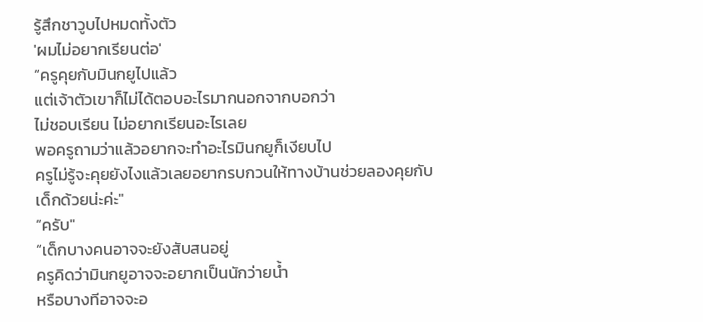รู้สึกชาวูบไปหมดทั้งตัว
'ผมไม่อยากเรียนต่อ'
“ครูคุยกับมินกยูไปแล้ว
แต่เจ้าตัวเขาก็ไม่ได้ตอบอะไรมากนอกจากบอกว่า
ไม่ชอบเรียน ไม่อยากเรียนอะไรเลย
พอครูถามว่าแล้วอยากจะทำอะไรมินกยูก็เงียบไป
ครูไม่รู้จะคุยยังไงแล้วเลยอยากรบกวนให้ทางบ้านช่วยลองคุยกับเด็กด้วยน่ะค่ะ"
“ครับ"
“เด็กบางคนอาจจะยังสับสนอยู่
ครูคิดว่ามินกยูอาจจะอยากเป็นนักว่ายน้ำ
หรือบางทีอาจจะอ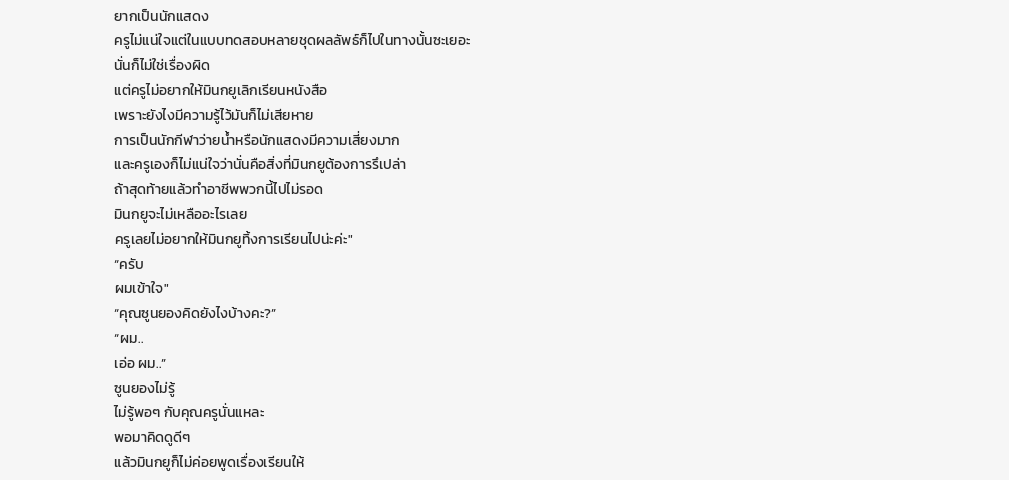ยากเป็นนักแสดง
ครูไม่แน่ใจแต่ในแบบทดสอบหลายชุดผลลัพธ์ก็ไปในทางนั้นซะเยอะ
นั่นก็ไม่ใช่เรื่องผิด
แต่ครูไม่อยากให้มินกยูเลิกเรียนหนังสือ
เพราะยังไงมีความรู้ไว้มันก็ไม่เสียหาย
การเป็นนักกีฬาว่ายน้ำหรือนักแสดงมีความเสี่ยงมาก
และครูเองก็ไม่แน่ใจว่านั่นคือสิ่งที่มินกยูต้องการรึเปล่า
ถ้าสุดท้ายแล้วทำอาชีพพวกนี้ไปไม่รอด
มินกยูจะไม่เหลืออะไรเลย
ครูเลยไม่อยากให้มินกยูทิ้งการเรียนไปน่ะค่ะ"
“ครับ
ผมเข้าใจ"
“คุณซูนยองคิดยังไงบ้างคะ?”
“ผม..
เอ่อ ผม..”
ซูนยองไม่รู้
ไม่รู้พอๆ กับคุณครูนั่นแหละ
พอมาคิดดูดีๆ
แล้วมินกยูก็ไม่ค่อยพูดเรื่องเรียนให้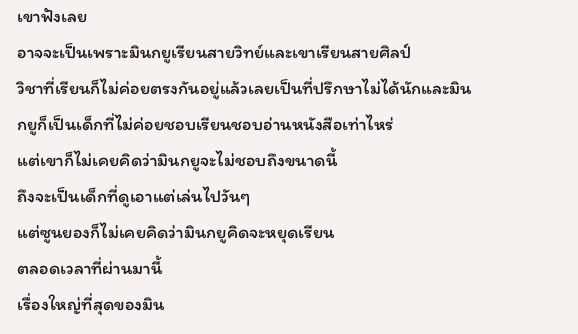เขาฟังเลย
อาจจะเป็นเพราะมินกยูเรียนสายวิทย์และเขาเรียนสายศิลป์
วิชาที่เรียนก็ไม่ค่อยตรงกันอยู่แล้วเลยเป็นที่ปรึกษาไม่ได้นักและมินกยูก็เป็นเด็กที่ไม่ค่อยชอบเรียนชอบอ่านหนังสือเท่าไหร่
แต่เขาก็ไม่เคยคิดว่ามินกยูจะไม่ชอบถึงขนาดนี้
ถึงจะเป็นเด็กที่ดูเอาแต่เล่นไปวันๆ
แต่ซูนยองก็ไม่เคยคิดว่ามินกยูคิดจะหยุดเรียน
ตลอดเวลาที่ผ่านมานี้
เรื่องใหญ่ที่สุดของมิน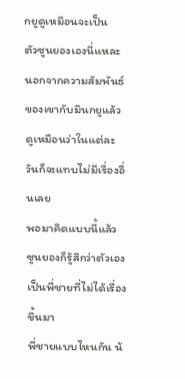กยูดูเหมือนจะเป็น
ตัวซูนยองเองนี่แหละ
นอกจากความสัมพันธ์ของเขากับมินกยูแล้ว
ดูเหมือนว่าในแต่ละวันก็จะแทบไม่มีเรื่องอื่นเลย
พอมาคิดแบบนี้แล้ว
ซูนยองก็รู้สึกว่าตัวเองเป็นพี่ชายที่ไม่ได้เรื่องขึ้นมา
พี่ชายแบบไหนกัน น้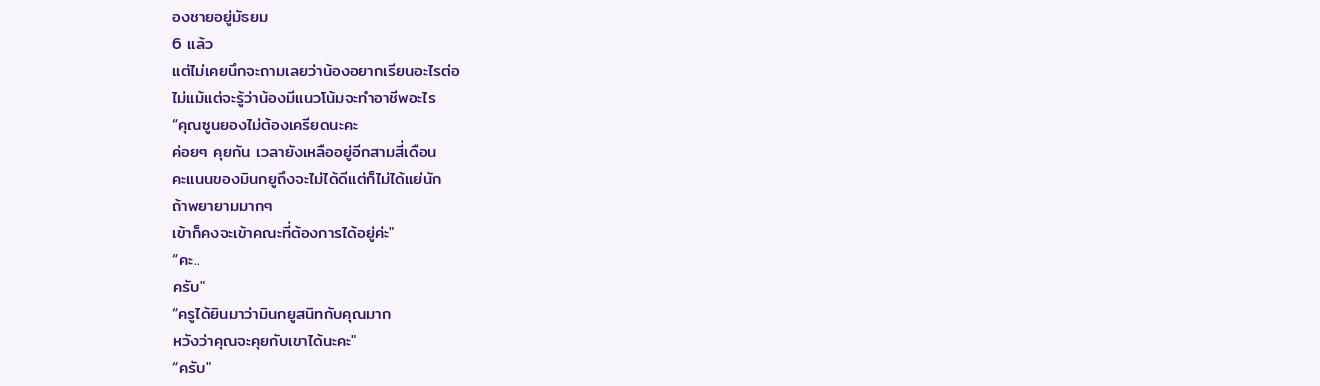องชายอยู่มัธยม
6 แล้ว
แต่ไม่เคยนึกจะถามเลยว่าน้องอยากเรียนอะไรต่อ
ไม่แม้แต่จะรู้ว่าน้องมีแนวโน้มจะทำอาชีพอะไร
“คุณซูนยองไม่ต้องเครียดนะคะ
ค่อยๆ คุยกัน เวลายังเหลืออยู่อีกสามสี่เดือน
คะแนนของมินกยูถึงจะไม่ได้ดีแต่ก็ไม่ได้แย่นัก
ถ้าพยายามมากๆ
เข้าก็คงจะเข้าคณะที่ต้องการได้อยู่ค่ะ"
“คะ..
ครับ"
“ครูได้ยินมาว่ามินกยูสนิทกับคุณมาก
หวังว่าคุณจะคุยกับเขาได้นะคะ"
“ครับ"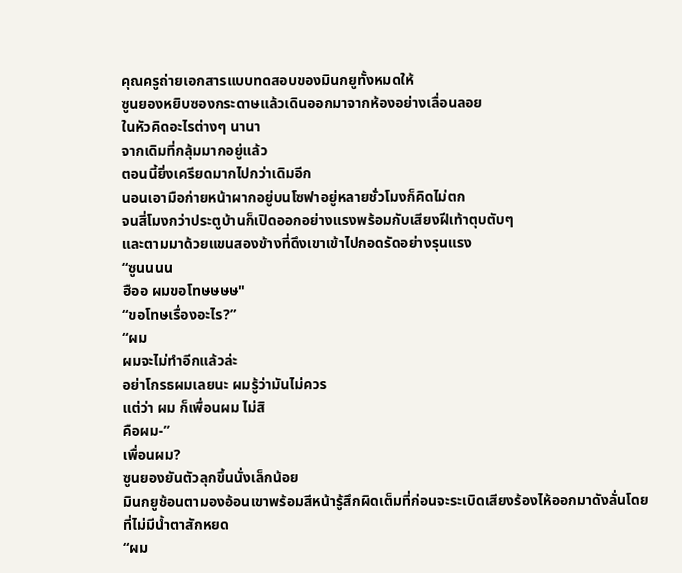คุณครูถ่ายเอกสารแบบทดสอบของมินกยูทั้งหมดให้
ซูนยองหยิบซองกระดาษแล้วเดินออกมาจากห้องอย่างเลื่อนลอย
ในหัวคิดอะไรต่างๆ นานา
จากเดิมที่กลุ้มมากอยู่แล้ว
ตอนนี้ยิ่งเครียดมากไปกว่าเดิมอีก
นอนเอามือก่ายหน้าผากอยู่บนโซฟาอยู่หลายชั่วโมงก็คิดไม่ตก
จนสี่โมงกว่าประตูบ้านก็เปิดออกอย่างแรงพร้อมกับเสียงฝีเท้าตุบตับๆ
และตามมาด้วยแขนสองข้างที่ดึงเขาเข้าไปกอดรัดอย่างรุนแรง
“ซูนนนน
ฮืออ ผมขอโทษษษษ"
“ขอโทษเรื่องอะไร?”
“ผม
ผมจะไม่ทำอีกแล้วล่ะ
อย่าโกรธผมเลยนะ ผมรู้ว่ามันไม่ควร
แต่ว่า ผม ก็เพื่อนผม ไม่สิ
คือผม-”
เพื่อนผม?
ซูนยองยันตัวลุกขึ้นนั่งเล็กน้อย
มินกยูช้อนตามองอ้อนเขาพร้อมสีหน้ารู้สึกผิดเต็มที่ก่อนจะระเบิดเสียงร้องไห้ออกมาดังลั่นโดยที่ไม่มีน้ำตาสักหยด
“ผม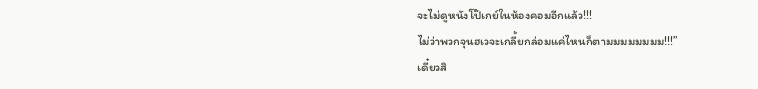จะไม่ดูหนังโป๊เกย์ในห้องคอมอีกแล้ว!!!
ไม่ว่าพวกจุนฮเวจะเกลี้ยกล่อมแค่ไหนก็ตามมมมมมมม!!!”
เดี๋ยวสิ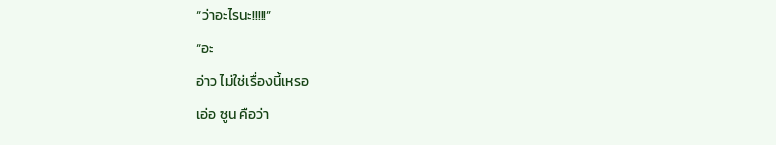“ว่าอะไรนะ!!!!!”
“อะ
อ่าว ไม่ใช่เรื่องนี้เหรอ
เอ่อ ซูน คือว่า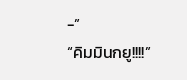-”
“คิมมินกยู!!!!”